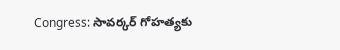Congress: సావర్కర్ గోహత్యకు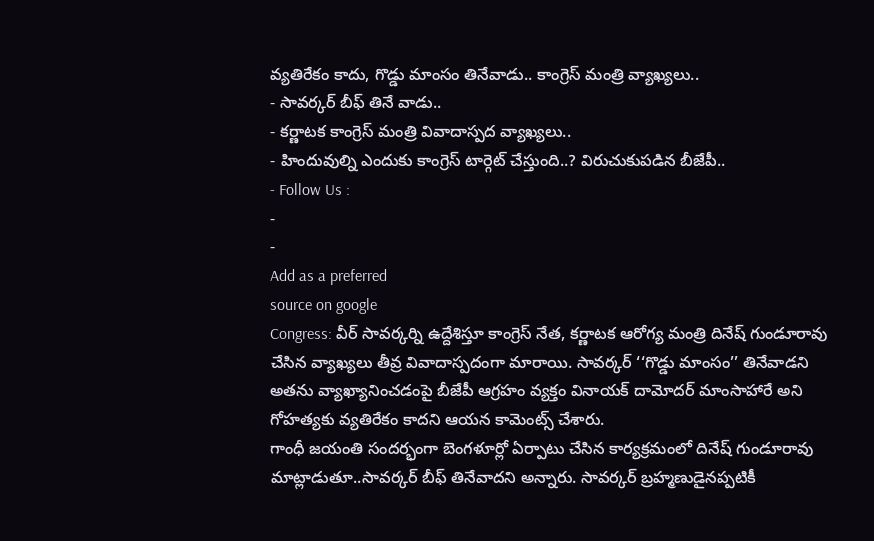వ్యతిరేకం కాదు, గొడ్డు మాంసం తినేవాడు.. కాంగ్రెస్ మంత్రి వ్యాఖ్యలు..
- సావర్కర్ బీఫ్ తినే వాడు..
- కర్ణాటక కాంగ్రెస్ మంత్రి వివాదాస్పద వ్యాఖ్యలు..
- హిందువుల్ని ఎందుకు కాంగ్రెస్ టార్గెట్ చేస్తుంది..? విరుచుకుపడిన బీజేపీ..
- Follow Us :
-
-
Add as a preferred
source on google
Congress: వీర్ సావర్కర్ని ఉద్దేశిస్తూ కాంగ్రెస్ నేత, కర్ణాటక ఆరోగ్య మంత్రి దినేష్ గుండూరావు చేసిన వ్యాఖ్యలు తీవ్ర వివాదాస్పదంగా మారాయి. సావర్కర్ ‘‘గొడ్డు మాంసం’’ తినేవాడని అతను వ్యాఖ్యానించడంపై బీజేపీ ఆగ్రహం వ్యక్తం వినాయక్ దామోదర్ మాంసాహారే అని గోహత్యకు వ్యతిరేకం కాదని ఆయన కామెంట్స్ చేశారు.
గాంధీ జయంతి సందర్భంగా బెంగళూర్లో ఏర్పాటు చేసిన కార్యక్రమంలో దినేష్ గుండూరావు మాట్లాడుతూ..సావర్కర్ బీఫ్ తినేవాదని అన్నారు. సావర్కర్ బ్రహ్మణుడైనప్పటికీ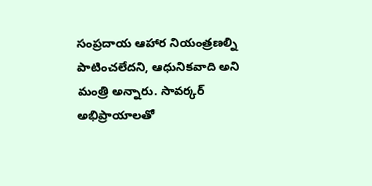సంప్రదాయ ఆహార నియంత్రణల్ని పాటించలేదని, ఆధునికవాది అని మంత్రి అన్నారు. సావర్కర్ అభిప్రాయాలతో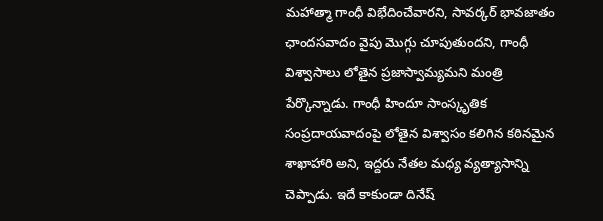మహాత్మా గాంధీ విభేదించేవారని, సావర్కర్ భావజాతం ఛాందసవాదం వైపు మొగ్గు చూపుతుందని, గాంధీ విశ్వాసాలు లోతైన ప్రజాస్వామ్యమని మంత్రి పేర్కొన్నాడు. గాంధీ హిందూ సాంస్కృతిక సంప్రదాయవాదంపై లోతైన విశ్వాసం కలిగిన కఠినమైన శాఖాహారి అని, ఇద్దరు నేతల మధ్య వ్యత్యాసాన్ని చెప్పాడు. ఇదే కాకుండా దినేష్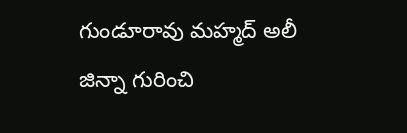గుండూరావు మహ్మద్ అలీ జిన్నా గురించి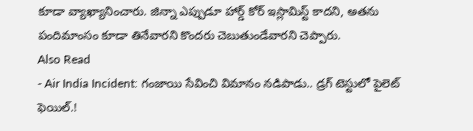కూడా వ్యాఖ్యానించారు. జిన్నా ఎప్పుడూ హార్డ్ కోర్ ఇస్లామిస్ట్ కాదని, అతను పందిమాంసం కూడా తినేవారని కొందరు చెబుతుండేవారని చెప్పారు.
Also Read
- Air India Incident: గంజాయి సేవించి విమానం నడిపాడు.. డ్రగ్ టెస్టులో పైలెట్ ఫెయిల్.!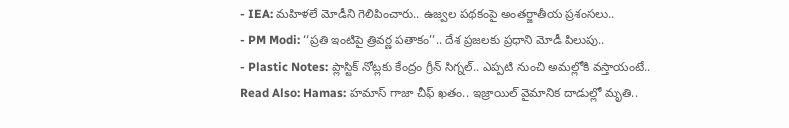- IEA: మహిళలే మోడీని గెలిపించారు.. ఉజ్వల పథకంపై అంతర్జాతీయ ప్రశంసలు..
- PM Modi: ‘‘ప్రతి ఇంటిపై త్రివర్ణ పతాకం’’.. దేశ ప్రజలకు ప్రధాని మోడీ పిలుపు..
- Plastic Notes: ప్లాస్టిక్ నోట్లకు కేంద్రం గ్రీన్ సిగ్నల్.. ఎప్పటి నుంచి అమల్లోకి వస్తాయంటే..
Read Also: Hamas: హమాస్ గాజా చీఫ్ ఖతం.. ఇజ్రాయిల్ వైమానిక దాడుల్లో మృతి..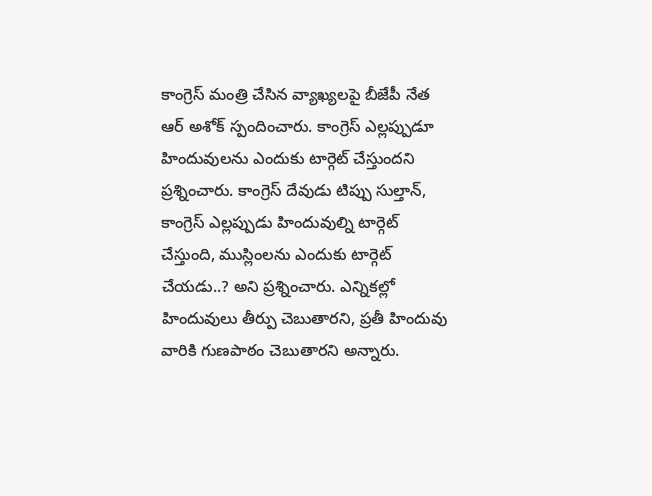కాంగ్రెస్ మంత్రి చేసిన వ్యాఖ్యలపై బీజేపీ నేత ఆర్ అశోక్ స్పందించారు. కాంగ్రెస్ ఎల్లప్పుడూ హిందువులను ఎందుకు టార్గెట్ చేస్తుందని ప్రశ్నించారు. కాంగ్రెస్ దేవుడు టిప్పు సుల్తాన్, కాంగ్రెస్ ఎల్లప్పుడు హిందువుల్ని టార్గెట్ చేస్తుంది, ముస్లింలను ఎందుకు టార్గెట్ చేయడు..? అని ప్రశ్నించారు. ఎన్నికల్లో హిందువులు తీర్పు చెబుతారని, ప్రతీ హిందువు వారికి గుణపాఠం చెబుతారని అన్నారు.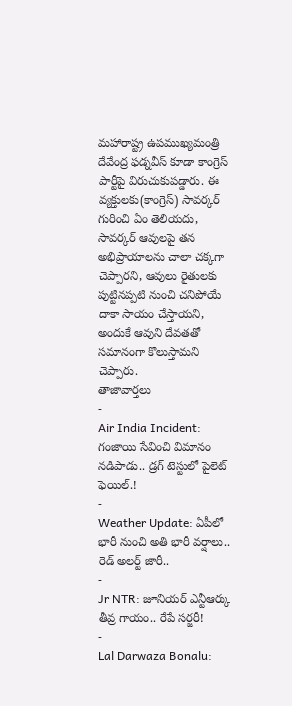మహారాష్ట్ర ఉపముఖ్యమంత్రి దేవేంద్ర ఫడ్నవీస్ కూడా కాంగ్రెస్ పార్టీపై విరుచుకుపడ్డారు. ఈ వ్యక్తులకు(కాంగ్రెస్) సావర్కర్ గురించి ఏం తెలియదు, సావర్కర్ ఆవులపై తన అభిప్రాయాలను చాలా చక్కగా చెప్పారని, ఆవులు రైతులకు పుట్టినప్పటి నుంచి చనిపోయే దాకా సాయం చేస్తాయని, అందుకే ఆవుని దేవతతో సమానంగా కొలుస్తామని చెప్పారు.
తాజావార్తలు
-
Air India Incident: గంజాయి సేవించి విమానం నడిపాడు.. డ్రగ్ టెస్టులో పైలెట్ ఫెయిల్.!
-
Weather Update: ఏపీలో భారీ నుంచి అతి భారీ వర్షాలు.. రెడ్ అలర్ట్ జారీ..
-
Jr NTR: జూనియర్ ఎన్టీఆర్కు తీవ్ర గాయం.. రేపే సర్జరీ!
-
Lal Darwaza Bonalu: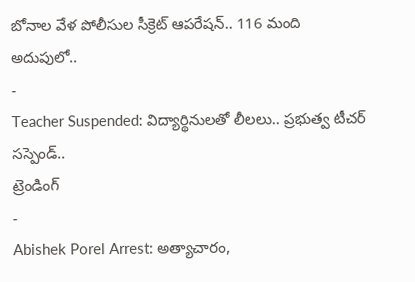బోనాల వేళ పోలీసుల సీక్రెట్ ఆపరేషన్.. 116 మంది అదుపులో..
-
Teacher Suspended: విద్యార్థినులతో లీలలు.. ప్రభుత్వ టీచర్ సస్పెండ్..
ట్రెండింగ్
-
Abishek Porel Arrest: అత్యాచారం,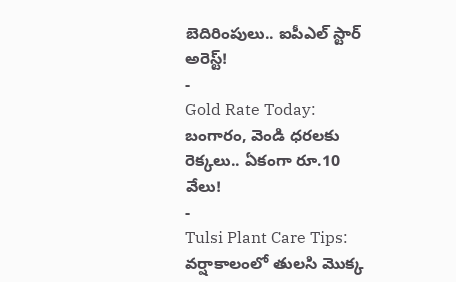బెదిరింపులు.. ఐపీఎల్ స్టార్ అరెస్ట్!
-
Gold Rate Today: బంగారం, వెండి ధరలకు రెక్కలు.. ఏకంగా రూ.10 వేలు!
-
Tulsi Plant Care Tips: వర్షాకాలంలో తులసి మొక్క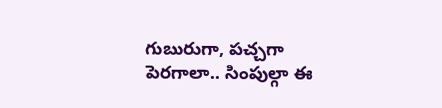గుబురుగా, పచ్చగా పెరగాలా.. సింపుల్గా ఈ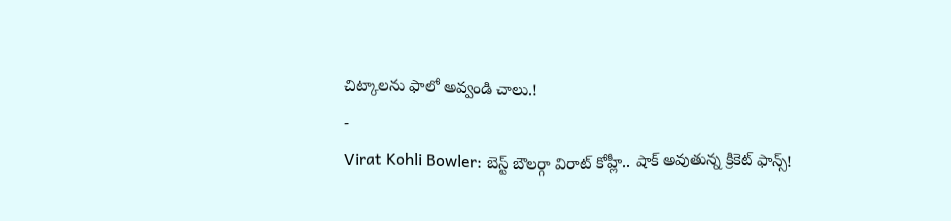చిట్కాలను ఫాలో అవ్వండి చాలు.!
-
Virat Kohli Bowler: బెస్ట్ బౌలర్గా విరాట్ కోహ్లీ.. షాక్ అవుతున్న క్రికెట్ ఫాన్స్!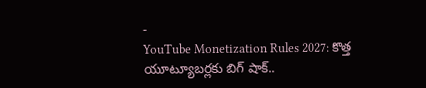-
YouTube Monetization Rules 2027: కొత్త యూట్యూబర్లకు బిగ్ షాక్..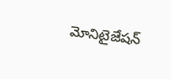మోనిటైజేషన్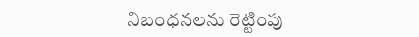నిబంధనలను రెట్టింపు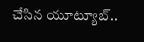చేసిన యూట్యూబ్..